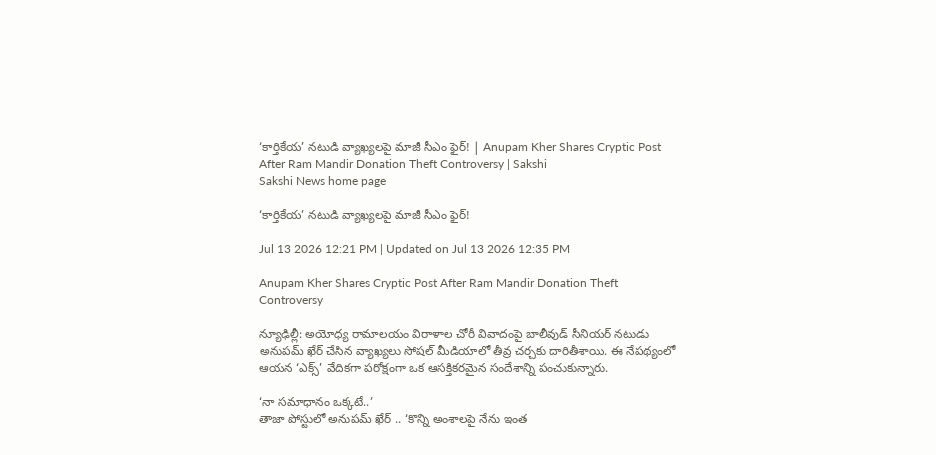‘కార్తికేయ’ నటుడి వ్యాఖ్యలపై మాజీ సీఎం ఫైర్‌! | Anupam Kher Shares Cryptic Post After Ram Mandir Donation Theft Controversy | Sakshi
Sakshi News home page

‘కార్తికేయ’ నటుడి వ్యాఖ్యలపై మాజీ సీఎం ఫైర్‌!

Jul 13 2026 12:21 PM | Updated on Jul 13 2026 12:35 PM

Anupam Kher Shares Cryptic Post After Ram Mandir Donation Theft Controversy

న్యూఢిల్లీ: అయోధ్య రామాలయం విరాళాల చోరీ వివాదంపై బాలీవుడ్ సీనియర్ నటుడు అనుపమ్ ఖేర్ చేసిన వ్యాఖ్యలు సోషల్ మీడియాలో తీవ్ర చర్చకు దారితీశాయి. ఈ నేపథ్యంలో ఆయన ‘ఎక్స్‌’ వేదికగా పరోక్షంగా ఒక ఆసక్తికరమైన సందేశాన్ని పంచుకున్నారు.

‘నా సమాధానం ఒక్కటే..’
తాజా పోస్టులో అనుపమ్ ఖేర్ .. ‘కొన్ని అంశాలపై నేను ఇంత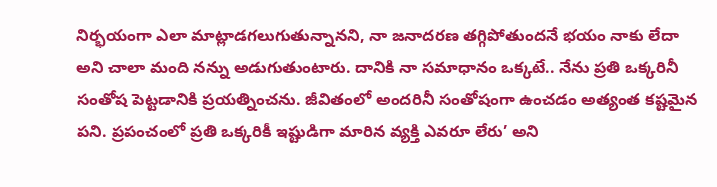నిర్భయంగా ఎలా మాట్లాడగలుగుతున్నానని, నా జనాదరణ తగ్గిపోతుందనే భయం నాకు లేదా అని చాలా మంది నన్ను అడుగుతుంటారు. దానికి నా సమాధానం ఒక్కటే.. నేను ప్రతి ఒక్కరినీ సంతోష పెట్టడానికి ప్రయత్నించను. జీవితంలో అందరినీ సంతోషంగా ఉంచడం అత్యంత కష్టమైన పని. ప్రపంచంలో ప్రతి ఒక్కరికీ ఇష్టుడిగా మారిన వ్యక్తి ఎవరూ లేరు’ అని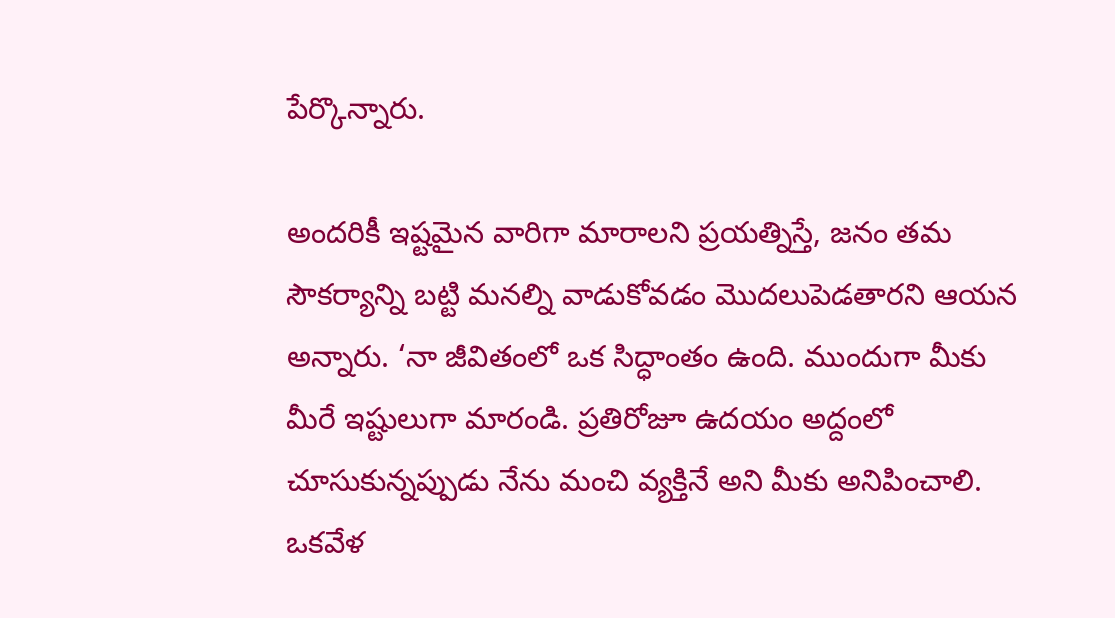పేర్కొన్నారు.

అందరికీ ఇష్టమైన వారిగా మారాలని ప్రయత్నిస్తే, జనం తమ సౌకర్యాన్ని బట్టి మనల్ని వాడుకోవడం మొదలుపెడతారని ఆయన అన్నారు. ‘నా జీవితంలో ఒక సిద్ధాంతం ఉంది. ముందుగా మీకు మీరే ఇష్టులుగా మారండి. ప్రతిరోజూ ఉదయం అద్దంలో చూసుకున్నప్పుడు నేను మంచి వ్యక్తినే అని మీకు అనిపించాలి. ఒకవేళ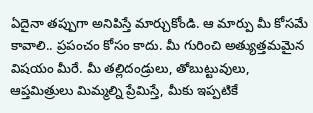ఏదైనా తప్పుగా అనిపిస్తే మార్చుకోండి. ఆ మార్పు మీ కోసమే కావాలి.. ప్రపంచం కోసం కాదు. మీ గురించి అత్యుత్తమమైన విషయం మీరే. మీ తల్లిదండ్రులు, తోబుట్టువులు, ఆప్తమిత్రులు మిమ్మల్ని ప్రేమిస్తే, మీకు ఇప్పటికే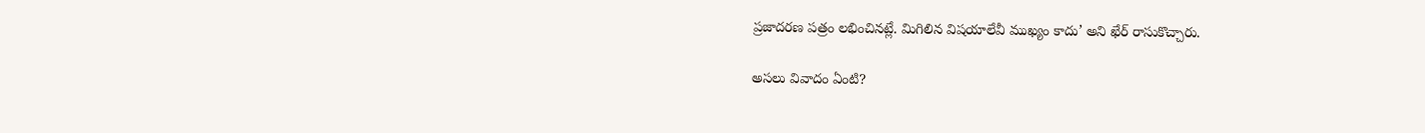ప్రజాదరణ పత్రం లభించినట్లే. మిగిలిన విషయాలేవీ ముఖ్యం కాదు’ అని ఖేర్ రాసుకొచ్చారు.

అసలు వివాదం ఏంటి?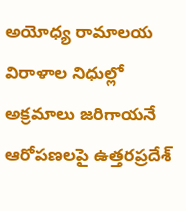అయోధ్య రామాలయ విరాళాల నిధుల్లో అక్రమాలు జరిగాయనే ఆరోపణలపై ఉత్తరప్రదేశ్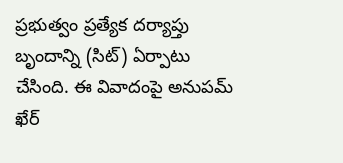ప్రభుత్వం ప్రత్యేక దర్యాప్తు బృందాన్ని (సిట్‌) ఏర్పాటు చేసింది. ఈ వివాదంపై అనుపమ్ ఖేర్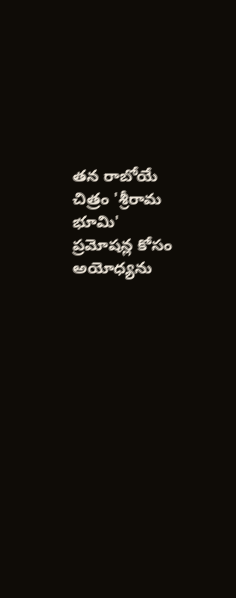తన రాబోయే చిత్రం 'శ్రీరామ భూమి' ప్రమోషన్ల కోసం అయోధ్యను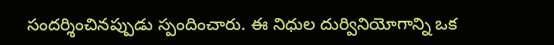సందర్శించినప్పుడు స్పందించారు. ఈ నిధుల దుర్వినియోగాన్ని ఒక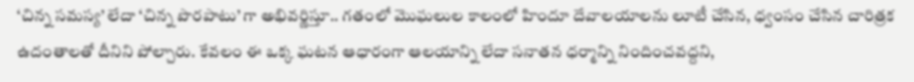‘చిన్న సమస్య’ లేదా ‘చిన్న పొరపాటు’ గా అభివర్ణిస్తూ.. గతంలో మొఘలుల కాలంలో హిందూ దేవాలయాలను లూటీ చేసిన, ధ్వంసం చేసిన చారిత్రక ఉదంతాలతో దీనిని పోల్చారు. కేవలం ఈ ఒక్క ఘటన ఆధారంగా ఆలయాన్ని లేదా సనాతన ధర్మాన్ని నిందించవద్దని,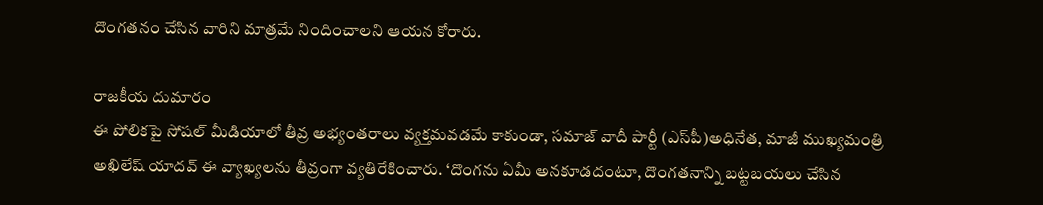దొంగతనం చేసిన వారిని మాత్రమే నిందించాలని ఆయన కోరారు.

రాజకీయ దుమారం
ఈ పోలికపై సోషల్ మీడియాలో తీవ్ర అభ్యంతరాలు వ్యక్తమవడమే కాకుండా, సమాజ్ వాదీ పార్టీ (ఎస్‌పీ)అధినేత, మాజీ ముఖ్యమంత్రి అఖిలేష్ యాదవ్‌ ఈ వ్యాఖ్యలను తీవ్రంగా వ్యతిరేకించారు. ‘దొంగను ఏమీ అనకూడదంటూ, దొంగతనాన్ని బట్టబయలు చేసిన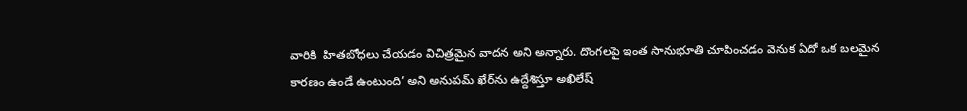వారికి  హితబోధలు చేయడం విచిత్రమైన వాదన అని అన్నారు. దొంగలపై ఇంత సానుభూతి చూపించడం వెనుక ఏదో ఒక బలమైన కారణం ఉండే ఉంటుంది’ అని అనుపమ్‌ ఖేర్‌ను ఉద్దేశిస్తూ అఖిలేష్‌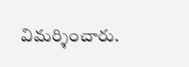విమర్శించారు.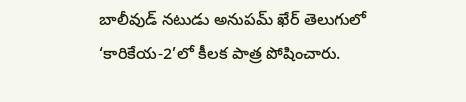బాలీవుడ్‌ నటుడు అనుపమ్‌ ఖేర్‌ తెలుగులో ‘కారికేయ-2’లో కీలక పాత్ర పోషించారు.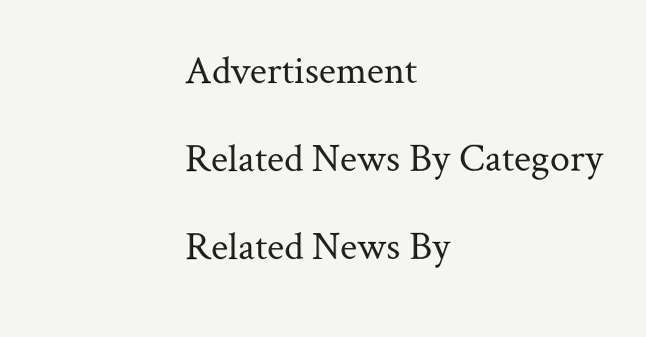Advertisement

Related News By Category

Related News By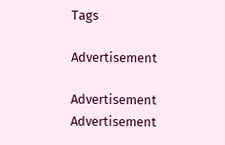Tags

Advertisement

Advertisement
Advertisement